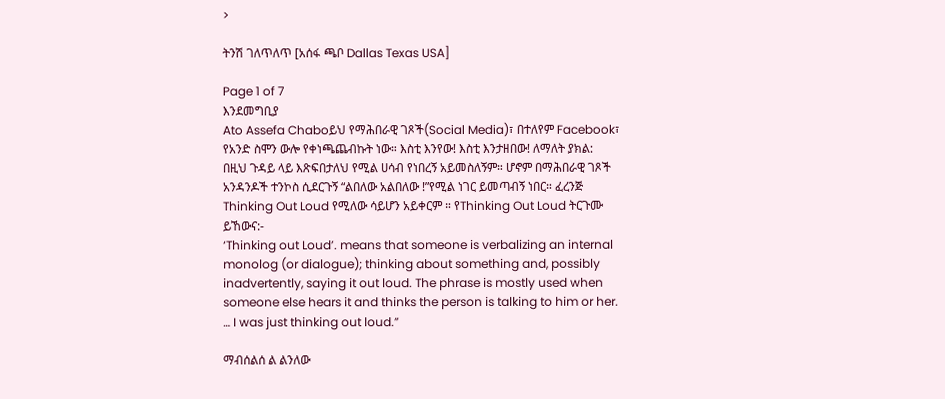>

ትንሽ ገለጥለጥ [አሰፋ ጫቦ Dallas Texas USA]

Page 1 of 7
እንደመግቢያ
Ato Assefa Chaboይህ የማሕበራዊ ገጾች(Social Media)፣ በተለየም Facebook፣ የአንድ ስሞን ውሎ የቀነጫጨብኩት ነው። እስቲ እንየው! እስቲ እንታዘበው! ለማለት ያክል:
በዚህ ጉዳይ ላይ እጽፍበታለህ የሚል ሀሳብ የነበረኝ አይመስለኝም። ሆኖም በማሕበራዊ ገጾች አንዳንዶች ተንኮስ ሲደርጉኝ “ልበለው አልበለው !”የሚል ነገር ይመጣብኝ ነበር። ፈረንጅ Thinking Out Loud የሚለው ሳይሆን አይቀርም ። የThinking Out Loud ትርጉሙ ይኸውና:-
‘Thinking out Loud’. means that someone is verbalizing an internal monolog (or dialogue); thinking about something and, possibly inadvertently, saying it out loud. The phrase is mostly used when someone else hears it and thinks the person is talking to him or her. … I was just thinking out loud.”

ማብሰልሰ ል ልንለው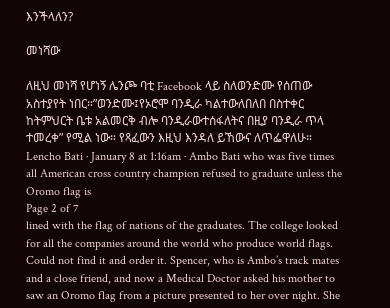እንችላለን?

መነሻው

ለዚህ መነሻ የሆነኝ ሌንጮ ባቲ Facebook ላይ ስለወንድሙ የሰጠው አስተያየት ነበር።”ወንድሙ፤የኦሮሞ ባንዲራ ካልተውለበለበ በስተቀር ከትምህርት ቤቱ አልመርቅ ብሎ ባንዲራውተሰፋለትና በዚያ ባንዲራ ጥላ ተመረቀ” የሚል ነው። የጻፈውን እዚህ እንዳለ ይኸውና ለጥፌዋለሁ። Lencho Bati · January 8 at 1:16am · Ambo Bati who was five times all American cross country champion refused to graduate unless the Oromo flag is
Page 2 of 7
lined with the flag of nations of the graduates. The college looked for all the companies around the world who produce world flags. Could not find it and order it. Spencer, who is Ambo’s track mates and a close friend, and now a Medical Doctor asked his mother to saw an Oromo flag from a picture presented to her over night. She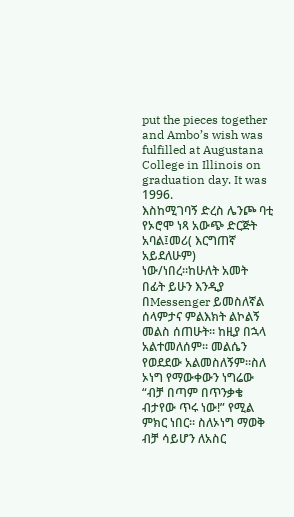put the pieces together and Ambo’s wish was fulfilled at Augustana College in Illinois on graduation day. It was 1996.
እስከሚገባኝ ድረስ ሌንጮ ባቲ የኦሮሞ ነጻ አውጭ ድርጅት አባል፤መሪ( እርግጠኛ አይደለሁም) ነው/ነበረ።ከሁለት አመት በፊት ይሁን እንዲያ በMessenger ይመስለኛል ሰላምታና ምልእክት ልኮልኝ መልስ ሰጠሁት። ከዚያ በኋላ አልተመለሰም። መልሴን የወደደው አልመስለኝም።ስለ ኦነግ የማውቀውን ነግሬው “ብቻ በጣም በጥንቃቄ ብታየው ጥሩ ነው!” የሚል ምክር ነበር። ስለኦነግ ማወቅ ብቻ ሳይሆን ለአስር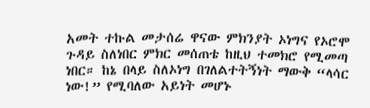አመት ተኩል መታሰሬ ዋናው ምክንያት ኦነግና የኦሮሞ ጉዳይ ስለነበር ምክር መሰጠቴ ከዚህ ተመክሮ የሚመጣ ነበር። ከኔ በላይ ስለኦነግ በገለልተትኝነት ማውቅ “ላሳር ነው!” የሚባለው አይነት መሆኑ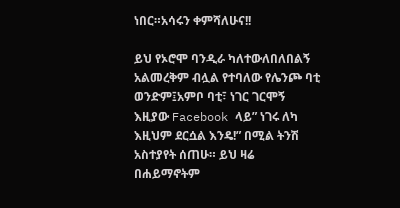ነበር።አሳሩን ቀምሻለሁና!!

ይህ የኦሮሞ ባንዲራ ካለተውለበለበልኝ አልመረቅም ብሏል የተባለው የሌንጮ ባቲ ወንድም፤አምቦ ባቲ፣ ነገር ገርሞኝ እዚያው Facebook ላይ” ነገሩ ለካ እዚህም ደርሷል እንዴ!” በሚል ትንሽ አስተያየት ሰጠሁ። ይህ ዛሬ በሐይማኖትም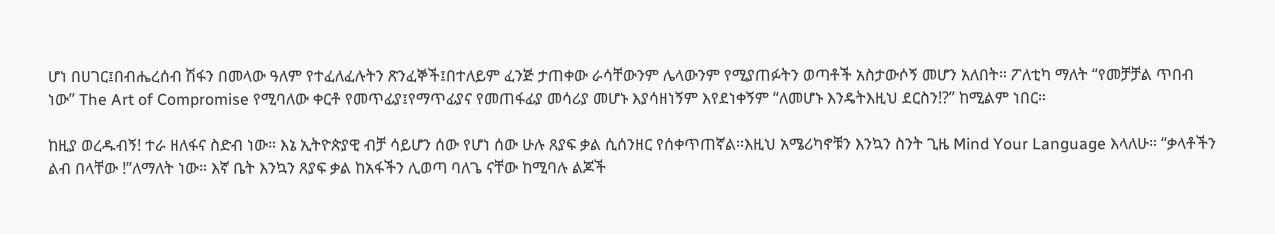ሆነ በሀገር፤በብሔረሰብ ሽፋን በመላው ዓለም የተፈለፈሉትን ጽንፈኞች፤በተለይም ፈንጅ ታጠቀው ራሳቸውንም ሌላውንም የሚያጠፉትን ወጣቶች አስታውሶኝ መሆን አለበት። ፖለቲካ ማለት “የመቻቻል ጥበብ ነው” The Art of Compromise የሚባለው ቀርቶ የመጥፊያ፤የማጥፊያና የመጠፋፊያ መሳሪያ መሆኑ እያሳዘነኝም እየደነቀኝም “ለመሆኑ እንዴትእዚህ ደርስን!?” ከሚልም ነበር።

ከዚያ ወረዱብኝ! ተራ ዘለፋና ስድብ ነው። እኔ ኢትዮጵያዊ ብቻ ሳይሆን ሰው የሆነ ሰው ሁሉ ጸያፍ ቃል ሲሰንዘር የሰቀጥጠኛል።እዚህ አሜሪካኖቹን እንኳን ስንት ጊዜ Mind Your Language እላለሁ። “ቃላቶችን ልብ በላቸው !”ለማለት ነው። እኛ ቤት እንኳን ጸያፍ ቃል ከአፋችን ሊወጣ ባለጌ ናቸው ከሚባሉ ልጆች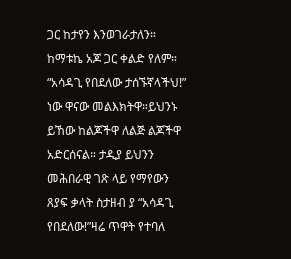ጋር ከታየን እንወገራታለን። ከማቱኬ አጆ ጋር ቀልድ የለም። “አሳዳጊ የበደለው ታሰኙኛላችህ!” ነው ዋናው መልእክትዋ።ይህንኑ ይኸው ከልጆችዋ ለልጅ ልጆችዋ አድርሰናል። ታዲያ ይህንን መሕበራዊ ገጽ ላይ የማየውን ጸያፍ ቃላት ስታዘብ ያ “አሳዳጊ የበደለው!”ዛሬ ጥዋት የተባለ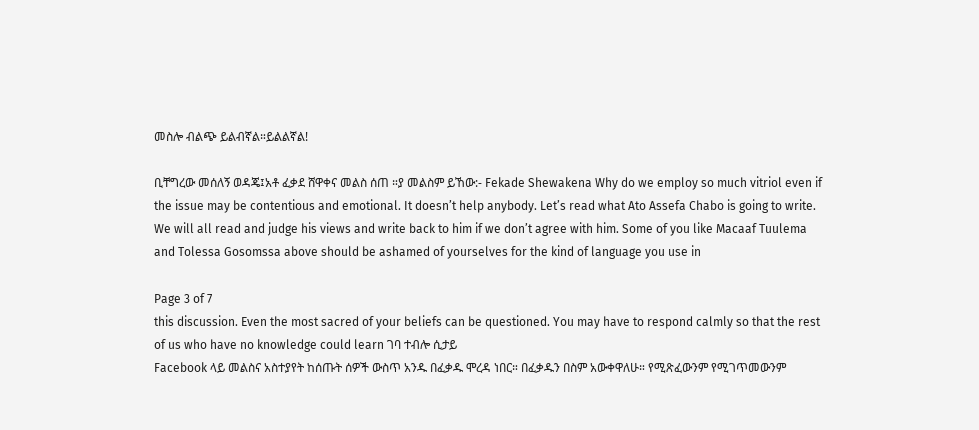መስሎ ብልጭ ይልብኛል።ይልልኛል!

ቢቸግረው መሰለኝ ወዳጄ፤አቶ ፈቃደ ሸዋቀና መልስ ሰጠ ።ያ መልስም ይኸው:- Fekade Shewakena Why do we employ so much vitriol even if the issue may be contentious and emotional. It doesn’t help anybody. Let’s read what Ato Assefa Chabo is going to write. We will all read and judge his views and write back to him if we don’t agree with him. Some of you like Macaaf Tuulema and Tolessa Gosomssa above should be ashamed of yourselves for the kind of language you use in

Page 3 of 7
this discussion. Even the most sacred of your beliefs can be questioned. You may have to respond calmly so that the rest of us who have no knowledge could learn ገባ ተብሎ ሲታይ
Facebook ላይ መልስና አስተያየት ከሰጡት ሰዎች ውስጥ አንዱ በፈቃዱ ሞረዳ ነበር። በፈቃዱን በስም አውቀዋለሁ። የሚጽፈውንም የሚገጥመውንም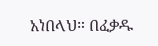አነበላህ። በፈቃዱ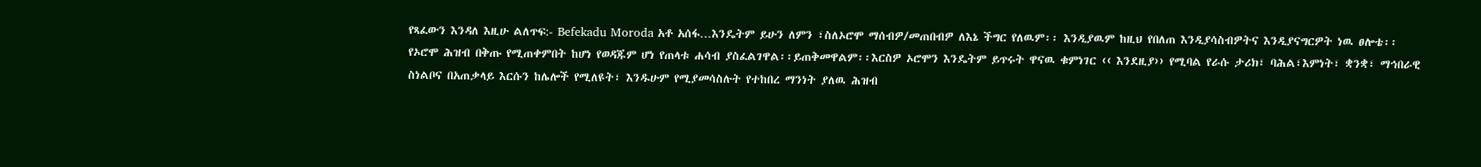የጻፈውን እንዳለ እዚሁ ልለጥፍ:- Befekadu Moroda አቶ አሰፋ…እንዴትም ይሁን ለምን ፣ስለኦሮሞ ማሰብዎ/መጠበብዎ ለእኔ ችግር የለዉም፡፡ እንዲያዉም ከዚህ የበለጠ እንዲያሳስብዎትና እንዲያናግርዎት ነዉ ፀሎቴ፡፡ የኦሮሞ ሕዝብ በቅጡ የሚጠቀምበት ከሆነ የወዳጁም ሆነ የጠላቱ ሐሳብ ያስፈልገዋል፡፡ይጠቅመዋልም፡፡እርስዎ ኦሮሞን እንዴትም ይጥሩት ዋናዉ ቁምነገር ‹‹ እንደዚያ›› የሚባል የራሱ ታሪክ፣ ባሕል፣እምነት፣ ቋንቋ፣ ማኅበራዊ ስነልቦና በአጠቃላይ እርሱን ከሌሎች የሚለዩት፣ እንዱሁም የሚያመሳስሉት የተከበረ ማንነት ያለዉ ሕዝብ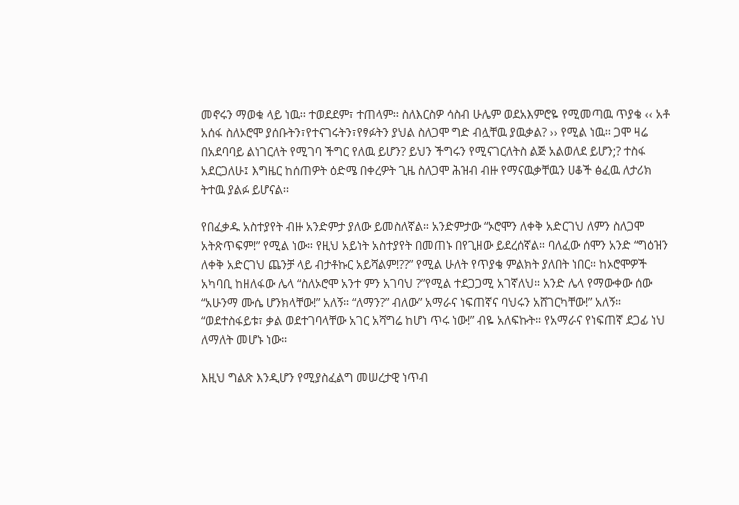መኖሩን ማወቁ ላይ ነዉ፡፡ ተወደደም፣ ተጠላም፡፡ ስለእርስዎ ሳስብ ሁሌም ወደአእምሮዬ የሚመጣዉ ጥያቄ ‹‹ አቶ አሰፋ ስለኦሮሞ ያሰቡትን፣የተናገሩትን፣የፃፉትን ያህል ስለጋሞ ግድ ብሏቸዉ ያዉቃል? ›› የሚል ነዉ፡፡ ጋሞ ዛሬ በአደባባይ ልነገርለት የሚገባ ችግር የለዉ ይሆን? ይህን ችግሩን የሚናገርለትስ ልጅ አልወለደ ይሆን;? ተስፋ አደርጋለሁ፤ እግዜር ከሰጠዎት ዕድሜ በቀረዎት ጊዜ ስለጋሞ ሕዝብ ብዙ የማናዉቃቸዉን ሀቆች ፅፈዉ ለታሪክ ትተዉ ያልፉ ይሆናል፡፡

የበፈቃዱ አስተያየት ብዙ አንድምታ ያለው ይመስለኛል። አንድምታው “ኦሮሞን ለቀቅ አድርገህ ለምን ስለጋሞ አትጽጥፍም!” የሚል ነው። የዚህ አይነት አስተያየት በመጠኑ በየጊዘው ይደረሰኛል። ባለፈው ሰሞን አንድ “ግዕዝን ለቀቅ አድርገህ ጨንቻ ላይ ብታቶኩር አይሻልም!??” የሚል ሁለት የጥያቄ ምልክት ያለበት ነበር። ከኦሮሞዎች አካባቢ ከዘለፋው ሌላ “ስለኦሮሞ አንተ ምን አገባህ ?”የሚል ተደጋጋሚ አገኛለህ። አንድ ሌላ የማውቀው ሰው “አሁንማ ሙሴ ሆንክላቸው!” አለኝ። “ለማን?” ብለው” አማራና ነፍጠኛና ባህሩን አሸገርካቸው!” አለኝ። “ወደተስፋይቱ፣ ቃል ወደተገባላቸው አገር አሻግሬ ከሆነ ጥሩ ነው!” ብዬ አለፍኩት። የአማራና የነፍጠኛ ደጋፊ ነህ ለማለት መሆኑ ነው።

እዚህ ግልጽ እንዲሆን የሚያስፈልግ መሠረታዊ ነጥብ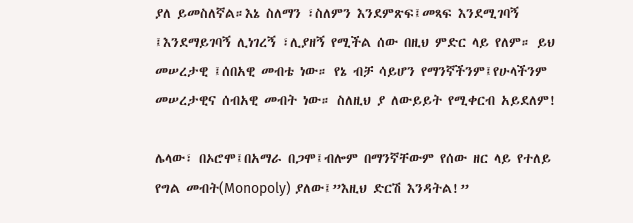ያለ ይመስለኛል።እኔ ስለማን ፣ስለምን እንደምጽፍ፤መጻፍ እንደሚገባኝ ፤እንደማይገባኝ ሊነገረኝ ፣ሊያዘኝ የሚችል ሰው በዚህ ምድር ላይ የለም። ይህ መሠረታዊ ፤ሰበአዊ መብቴ ነው። የኔ ብቻ ሳይሆን የማንኛችንም፤የሁላችንም መሠረታዊና ሰብአዊ መብት ነው። ስለዚህ ያ ለውይይት የሚቀርብ አይደለም!

ሌላው፣ በኦሮሞ፤በአማራ በጋሞ፤ብሎም በማንኛቸውም የሰው ዘር ላይ የተለይ የግል መብት(Monopoly) ያለው፤”እዚህ ድርሽ እንዳትል!”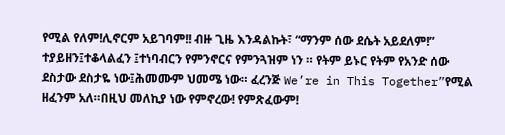የሚል የለም!ሊኖርም አይገባም!! ብዙ ጊዜ እንዳልኩት፣ “ማንም ሰው ደሴት አይደለም!” ተያይዘን፤ተቆላልፈን ፤ተነባብርን የምንኖርና የምንጓዝም ነን ። የትም ይኑር የትም የአንድ ሰው ደስታው ደስታዬ ነው፤ሕመሙም ህመሜ ነው። ፈረንጅ We’re in This Together”የሚል ዘፈንም አለ።በዚህ መለኪያ ነው የምኖረው! የምጽፈውም!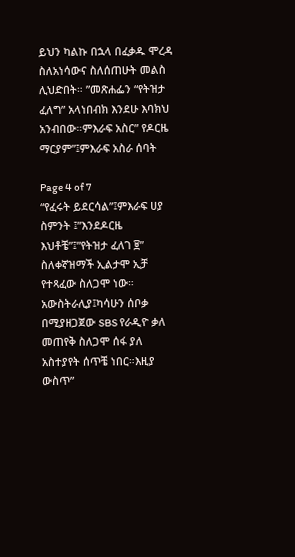ይህን ካልኩ በኋላ በፈቃዱ ሞረዳ ስለአነሳውና ስለሰጠሁት መልስ ሊህድበት። ”መጽሐፌን “የትዝታ ፈለግ” አላነበብክ እንደሁ እባክህ አንብበው።ምእራፍ አስር” የዶርዜ ማርያም”፤ምእራፍ አስራ ሰባት

Page 4 of 7
“የፈሩት ይደርሳል”፤ምእራፍ ሀያ ስምንት ፤”እንደዶርዜ እህቶቼ”፤”የትዝታ ፈለገ ፱” ስለቀኛዝማች ኢልታሞ ኢቻ የተጻፈው ስለጋሞ ነው።
አውስትራሊያ፤ካሳሁን ሰቦቃ በሚያዘጋጀው SBS የራዲዮ ቃለ መጠየቅ ስለጋሞ ሰፋ ያለ አስተያየት ሰጥቼ ነበር።እዚያ ውስጥ”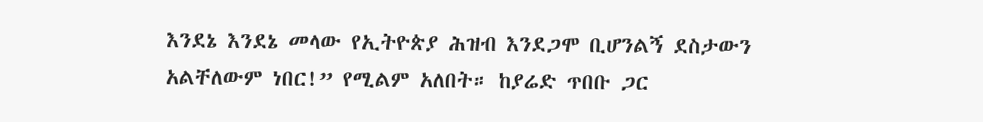እንደኔ እንደኔ መላው የኢትዮጵያ ሕዝብ እንደጋሞ ቢሆንልኝ ደስታውን አልቸለውም ነበር!” የሚልም አለበት። ከያሬድ ጥበቡ ጋር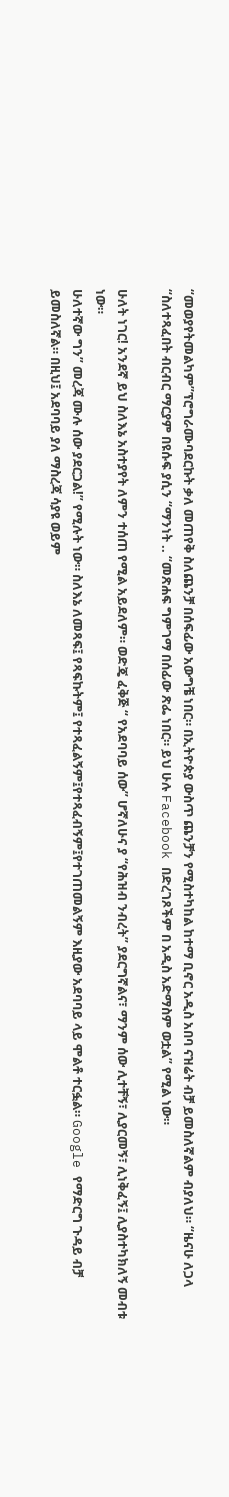“መወያየትመልካም”ፕሮግራሙባደርኩት ቃለ መጠየቅ ስለጨንቻ በሰፍፊው አውግቼ ነበር። በኢትዮጵያ ውስጥ ጨንቻን የሚስተካከል ከተማ ቢኖር አዲስ አበባ ናዝሬት ብቻ ይመስለኛልም ብያለህ። “ዜናሁ ለጋላ “ስለተጻፈበት ብርብር ማርያም በዩሱፍ ያሲን “ማንነት .. “መጽሐፍ ግምገማ በሰፊው ጽፌ ነበር። ይህ ሁሉ Facebook በድረገጾችም በ አዲስ አድማስም ወቷል” የሚል ነው።

ሁለት ነገር! አንደኛ ይህ ስለእኔ አስተያየት ለምን ተሰጠ የሚል አይደለም። ወድጄ ፈቅጅ “ የአደባባይ ሰው” ሆኛለሁና ያ “የሕዝብ ንብረት” ያደርግኛልና፣ ማንም ሰው ሊተቸኝ፣ ሊያርመኝ፣ ሊነቅፈኝ፤ ሊያስተካክለኝ መብቱ ነው።
ሁለተኛው ግን” መረጃ ሙሉ ሰው ያደርጋል!” የሚሉት ነው። ስለእኔ ለመጻፍ፤ የጻፍኩትም፤ የተጻፈልኝም፤የተጻፈብኝም፤የተገጠመልኝም እዚያው አደባባይ ላይ ሞልቶ ተርፏል። Google የማድርግ ጉዳይ ብቻ ይመስለኛል። በዚህ፤ አደባባይ ያለ ማስረጃ ሳያዩ ወይም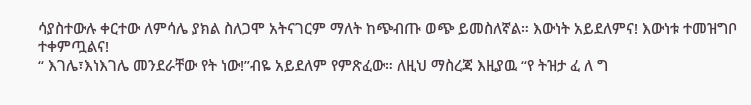ሳያስተውሉ ቀርተው ለምሳሌ ያክል ስለጋሞ አትናገርም ማለት ከጭብጡ ወጭ ይመስለኛል። እውነት አይደለምና! እውነቱ ተመዝግቦ ተቀምጧልና!
“ እገሌ፣እነእገሌ መንደራቸው የት ነው!”ብዬ አይደለም የምጽፈው። ለዚህ ማስረጃ እዚያዉ “የ ትዝታ ፈ ለ ግ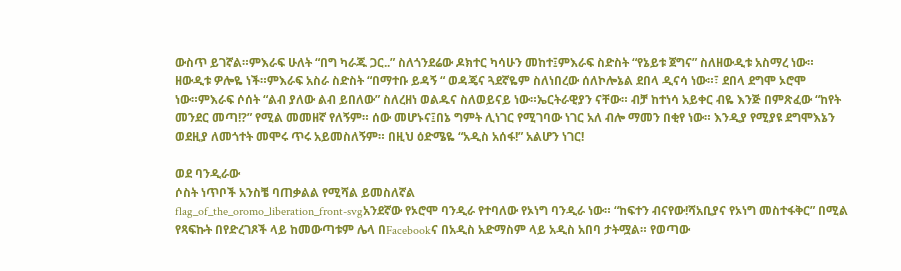ውስጥ ይገኛል።ምእራፍ ሁለት “በግ ካራጁ ጋር..” ስለጎንደሬው ዶክተር ካሳሁን መከተ፤ምእራፍ ስድስት “የኔይቱ ጀግና” ስለዘውዲቱ አስማረ ነው። ዘውዲቱ ዎሎዬ ነች።ምእራፍ አስራ ስድስት “በማተቡ ይዳኝ “ ወዳጄና ጓደኛዬም ስለነበረው ሰለኮሎኔል ደበላ ዲናሳ ነው።፣ ደበላ ደግሞ ኦሮሞ ነው።ምእራፍ ሶሰት “ልብ ያለው ልብ ይበለው” ስለረዘነ ወልዱና ስለወይናይ ነው።ኤርትራዊያን ናቸው። ብቻ ከተነሳ አይቀር ብዬ እንጅ በምጽፈው “ከየት መንደር መጣ!?” የሚል መመዘኛ የለኝም። ሰው መሆኑና፤በኔ ግምት ሊነገር የሚገባው ነገር አለ ብሎ ማመን በቂየ ነው። እንዲያ የሚያዩ ደግሞእኔን ወደዚያ ለመጎተት መሞሩ ጥሩ አይመስለኝም። በዚህ ዕድሜዬ “አዲስ አሰፋ!” አልሆን ነገር!

ወደ ባንዲራው
ሶስት ነጥቦች አንስቼ ባጠቃልል የሚሻል ይመስለኛል
flag_of_the_oromo_liberation_front-svgአንደኛው የኦሮሞ ባንዲራ የተባለው የኦነግ ባንዲራ ነው። “ከፍተን ብናየው!ሻአቢያና የኦነግ መስተፋቅር” በሚል የጻፍኩት በየድረገጾች ላይ ከመውጣቱም ሌላ በFacebookና በአዲስ አድማስም ላይ አዲስ አበባ ታትሟል። የወጣው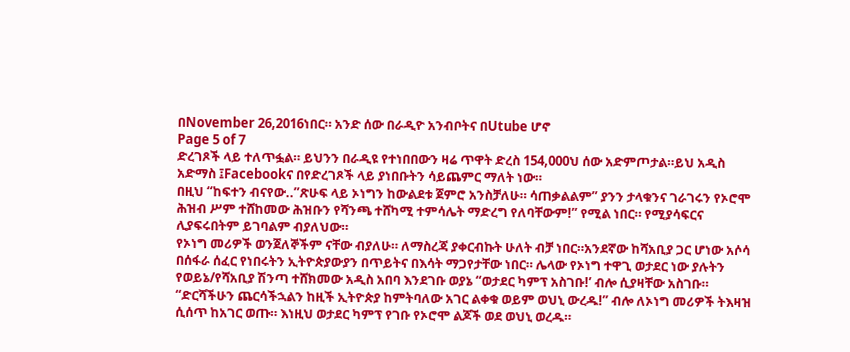በNovember 26,2016ነበር። አንድ ሰው በራዲዮ አንብቦትና በUtube ሆኖ
Page 5 of 7
ድረገጾች ላይ ተለጥፏል። ይህንን በራዲዩ የተነበበውን ዛሬ ጥዋት ድረስ 154,000ህ ሰው አድምጦታል።ይህ አዲስ አድማስ ፤Facebookና በየድረገጾች ላይ ያነበቡትን ሳይጨምር ማለት ነው።
በዚህ “ከፍተን ብናየው..”ጽሁፍ ላይ ኦነግን ከውልደቱ ጀምሮ አንስቻለሁ። ሳጠቃልልም” ያንን ታላቁንና ገራገሩን የኦሮሞ ሕዝብ ሥም ተሸከመው ሕዝቡን የሻንጫ ተሸካሚ ተምሳሌት ማድረግ የለባቸውም!” የሚል ነበር። የሚያሳፍርና ሊያፍሩበትም ይገባልም ብያለህው።
የኦነግ መሪዎች ወንጀለኞችም ናቸው ብያለሁ። ለማስረጃ ያቀርብኩት ሁለት ብቻ ነበር።አንደኛው ከሻአቢያ ጋር ሆነው አሶሳ በሰፋራ ሰፈር የነበሩትን ኢትዮጵያውያን በጥይትና በእሳት ማጋየታቸው ነበር። ሌላው የኦነግ ተዋጊ ወታደር ነው ያሉትን የወይኔ/የሻአቢያ ሽንጣ ተሸክመው አዲስ አበባ እንደገቡ ወያኔ “ወታደር ካምፕ አስገቡ!’ ብሎ ሲያዛቸው አስገቡ። “ድርሻችሁን ጨርሳችኋልን ከዚች ኢትዮጵያ ከምትባለው አገር ልቀቁ ወይም ወህኒ ውረዱ!” ብሎ ለኦነግ መሪዎች ትእዛዝ ሲሰጥ ከአገር ወጡ። እነዚህ ወታደር ካምፕ የገቡ የኦሮሞ ልጆች ወደ ወህኒ ወረዱ።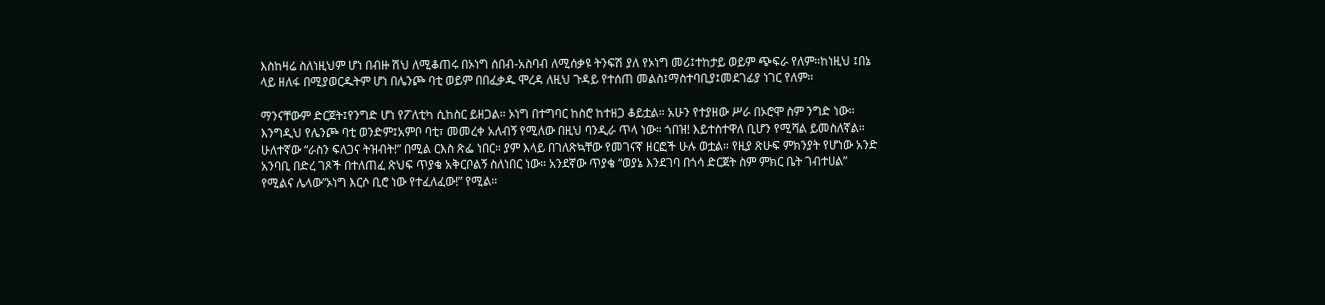እስከዛሬ ስለነዚህም ሆነ በብዙ ሽህ ለሚቆጠሩ በኦነግ ሰበብ-አስባብ ለሚሰቃዩ ትንፍሽ ያለ የኦነግ መሪ፤ተከታይ ወይም ጭፍራ የለም።ከነዚህ ፤በኔ ላይ ዘለፋ በሚያወርዱትም ሆነ በሌንጮ ባቲ ወይም በበፈቃዱ ሞረዳ ለዚህ ጉዳይ የተሰጠ መልስ፤ማስተባቢያ፤መደገፊያ ነገር የለም።

ማንናቸውም ድርጀት፤የንግድ ሆነ የፖለቲካ ሲከስር ይዘጋል። ኦነግ በተግባር ከስሮ ከተዘጋ ቆይቷል። አሁን የተያዘው ሥራ በኦሮሞ ስም ንግድ ነው። እንግዲህ የሌንጮ ባቲ ወንድም፤አምቦ ባቲ፣ መመረቀ አለብኝ የሚለው በዚህ ባንዲራ ጥላ ነው። ጎበዝ! እይተስተዋለ ቢሆን የሚሻል ይመስለኛል።
ሁለተኛው “ራስን ፍለጋና ትዝብት!” በሚል ርእስ ጽፌ ነበር። ያም እላይ በገለጽኳቸው የመገናኛ ዘርፎች ሁሉ ወቷል። የዚያ ጽሁፍ ምክንያት የሆነው አንድ አንባቢ በድረ ገጾች በተለጠፈ ጽህፍ ጥያቄ አቅርቦልኝ ስለነበር ነው። አንደኛው ጥያቄ “ወያኔ እንደገባ በጎሳ ድርጀት ስም ምክር ቤት ገብተሀል” የሚልና ሌላው”ኦነግ እርሶ ቢሮ ነው የተፈለፈው!” የሚል።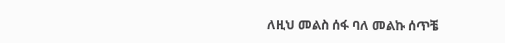ለዚህ መልስ ሰፋ ባለ መልኩ ሰጥቼ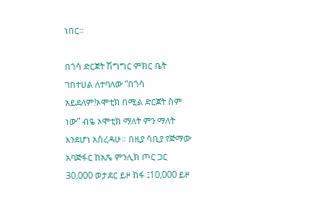ነበር።

በጎሳ ድርጀት ሽግግር ምክር ቤት ገበተሀል ለተባለው “በጎሳ አይደለም!ኦሞቲክ በሚል ድርጀት ስም ነው” ብዬ ኦሞቲክ ማለት ምን ማለት እንደሆነ አስረዳሁ። በዚያ ሳቢያ የጅማው አባጅፋር ከአጼ ምንሊክ ጦር ጋር 30,000 ወታደር ይዞ ከፋ ፤10,000 ይዞ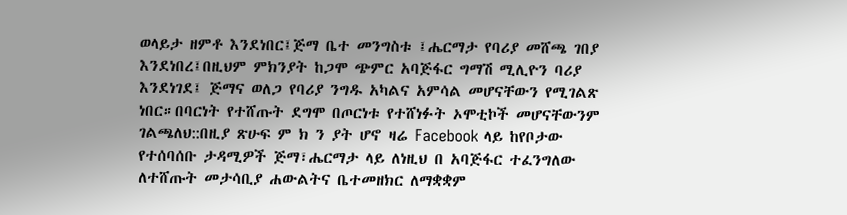ወላይታ ዘምቶ እንደነበር፤ጅማ ቤተ መንግስቱ ፤ሔርማታ የባሪያ መሸጫ ገበያ እንደነበረ፤በዚህም ምክንያት ከጋሞ ጭምር አባጅፋር ግማሽ ሚሊዮን ባሪያ እንደነገደ፤ ጅማና ወለጋ የባሪያ ንግዱ አካልና አምሳል መሆናቸውን የሚገልጽ ነበር።በባርነት የተሸጡት ደግሞ በጦርነቱ የተሸነፉት ኦሞቲኮች መሆናቸውንም ገልጫለህ::በዚያ ጽሁፍ ም ክ ን ያት ሆኖ ዛሬ Facebook ላይ ከየቦታው የተሰባሰቡ ታዳሚዎች ጅማ፣ሔርማታ ላይ ለነዚህ በ አባጅፋር ተፈንግለው ለተሸጡት መታሳቢያ ሐውልትና ቤተመዘክር ለማቋቋም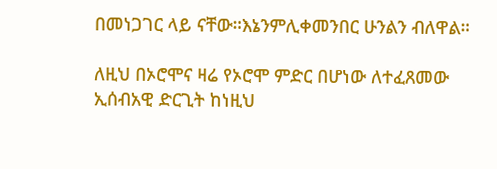በመነጋገር ላይ ናቸው።እኔንምሊቀመንበር ሁንልን ብለዋል።

ለዚህ በኦሮሞና ዛሬ የኦሮሞ ምድር በሆነው ለተፈጸመው ኢሰብአዊ ድርጊት ከነዚህ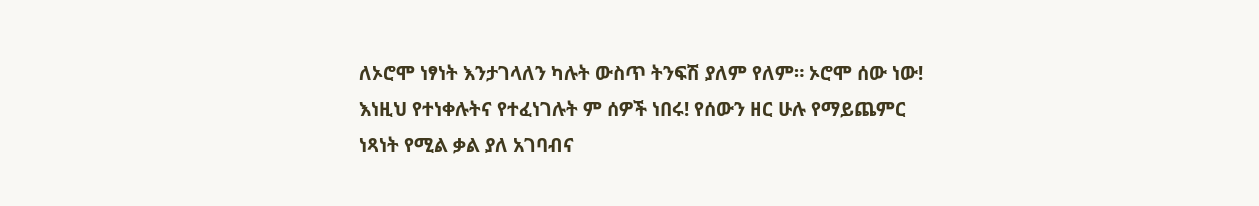ለኦሮሞ ነፃነት እንታገላለን ካሉት ውስጥ ትንፍሽ ያለም የለም። ኦሮሞ ሰው ነው! እነዚህ የተነቀሉትና የተፈነገሉት ም ሰዎች ነበሩ! የሰውን ዘር ሁሉ የማይጨምር ነጻነት የሚል ቃል ያለ አገባብና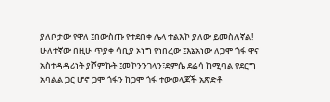ያለቦታው የዋለ ፤በውስጡ የተደበቀ ሌላ ተልእኮ ያለው ይመስለኛል!
ሁለተኛው በዚሁ ጥያቀ ሳቢያ ኦነግ የነበረው ፤እኔአነው ለጋሞ ጎፋ ዋና አስተዳዳሪነት ያሾምኩት ፤መኮንንገላን፣ደምሴ ደሬሳ ከሚባል የደርግ አባልል ጋር ሆኖ ጋሞ ጎፋን ከጋሞ ጎፋ ተውወላጆች አጽድቶ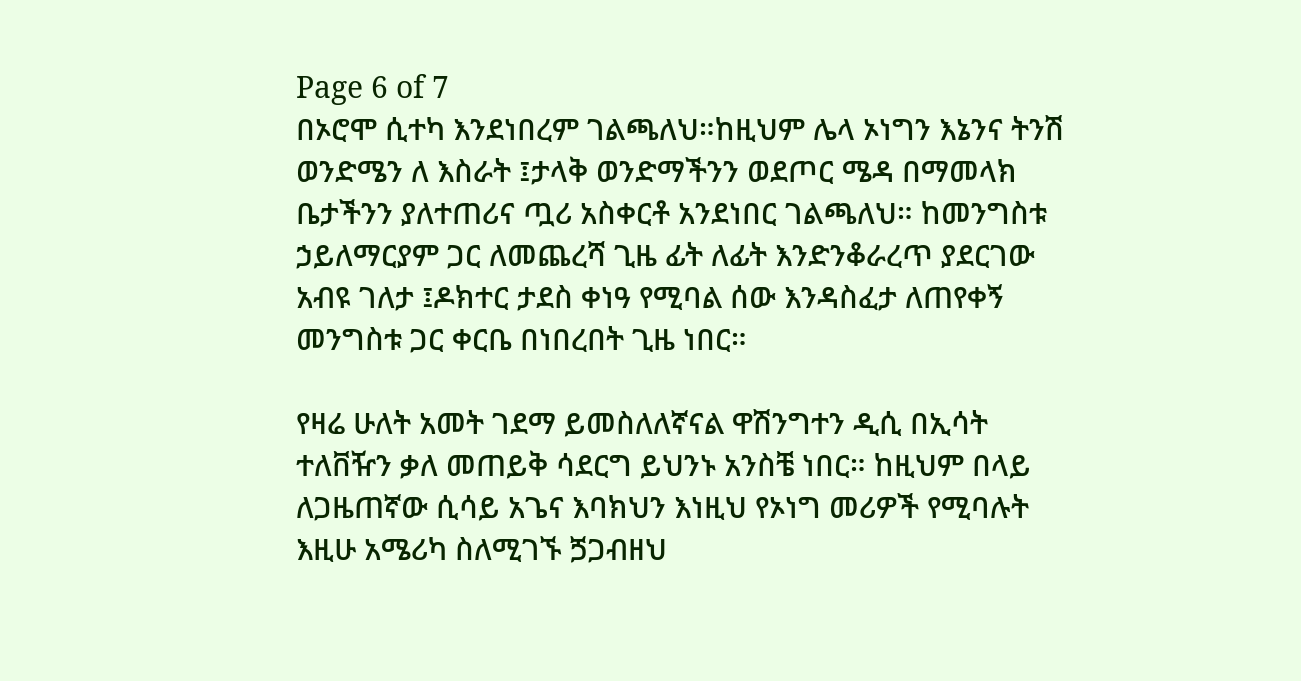Page 6 of 7
በኦሮሞ ሲተካ እንደነበረም ገልጫለህ።ከዚህም ሌላ ኦነግን እኔንና ትንሽ ወንድሜን ለ እስራት ፤ታላቅ ወንድማችንን ወደጦር ሜዳ በማመላክ ቤታችንን ያለተጠሪና ጧሪ አስቀርቶ አንደነበር ገልጫለህ። ከመንግስቱ ኃይለማርያም ጋር ለመጨረሻ ጊዜ ፊት ለፊት እንድንቆራረጥ ያደርገው አብዩ ገለታ ፤ዶክተር ታደስ ቀነዓ የሚባል ሰው እንዳስፈታ ለጠየቀኝ መንግስቱ ጋር ቀርቤ በነበረበት ጊዜ ነበር።

የዛሬ ሁለት አመት ገደማ ይመስለለኛናል ዋሽንግተን ዲሲ በኢሳት ተለቨዥን ቃለ መጠይቅ ሳደርግ ይህንኑ አንስቼ ነበር። ከዚህም በላይ ለጋዜጠኛው ሲሳይ አጌና እባክህን እነዚህ የኦነግ መሪዎች የሚባሉት እዚሁ አሜሪካ ስለሚገኙ ጛጋብዘህ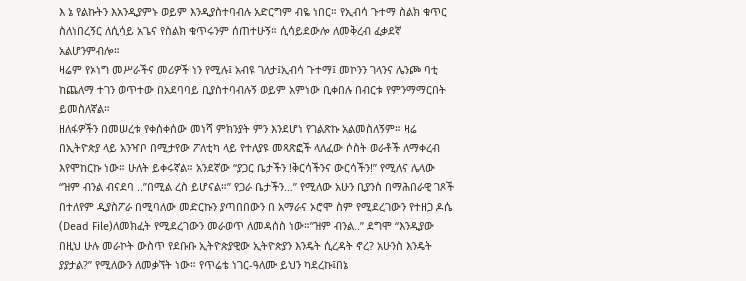እ ኔ የልኩትን እአንዲያምኑ ወይም እንዲያስተባብሉ አድርግም ብዬ ነበር። የኢብሳ ጉተማ ስልክ ቁጥር ስለነበረኝር ለሲሳይ አጌና የስልክ ቁጥሩንም ሰጠተሁኝ። ሲሳይደውሎ ለመቅረብ ፈቃደኛ አልሆንምብሎ።
ዛሬም የኦነግ መሥራችና መሪዎች ነን የሚሉ፤ አብዩ ገለታ፤ኢብሳ ጉተማ፤ መኮንን ገላንና ሌንጮ ባቲ ከጨለማ ተገን ወጥተው በአደባባይ ቢያስተባብሉኝ ወይም አምነው ቢቀበሉ በብርቱ የምንማማርበት ይመስለኛል።
ዘለፋዎችን በመሠረቱ የቀሰቀሰው መነሻ ምክንያት ምን እንደሆነ የገልጽኩ አልመስለኝም። ዛሬ በኢትዮጵያ ላይ አንዣቦ በሚታየው ፖለቲካ ላይ የተለያዩ መጻጽፎች ላለፈው ሶስት ወራቶች ለማቀረብ እየሞከርኩ ነው። ሁለት ይቀሩኛል። አንደኛው “ያጋር ቤታችን !ቅርሳችንና ውርሳችን!” የሚለና ሌላው “ዝም ብንል ብናደባ ..”በሚል ረስ ይሆናል።” የጋራ ቤታችን…” የሚለው አሁን ቢያንስ በማሕበራዊ ገጾች በተለየም ዲያስፖራ በሚባለው መድርኩን ያጣበበውን በ አማራና ኦሮሞ ስም የሚደረገውን የተዘጋ ዶሴ (Dead File)ለመክፈት የሚደረገውን መራወጥ ለመዳሰስ ነው።”ዝም ብንል..” ደግሞ “እንዲያው በዚህ ሁሉ መራኮት ውስጥ የደቡቡ ኢትዮጵያዊው ኢትዮጵያን እንዴት ሲረዳት ኖረ? አሁንስ እንዴት ያያታል?” የሚለውን ለመቃኘት ነው። የጥሬቴ ነገር-ዓለሙ ይህን ካደረኩ፤በኔ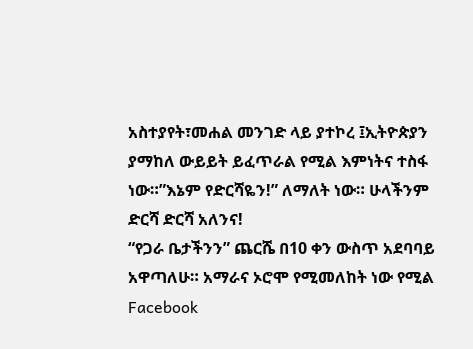አስተያየት፣መሐል መንገድ ላይ ያተኮረ ፤ኢትዮጵያን ያማከለ ውይይት ይፈጥራል የሚል እምነትና ተስፋ ነው።”እኔም የድርሻዬን!” ለማለት ነው። ሁላችንም ድርሻ ድርሻ አለንና!
“የጋራ ቤታችንን” ጨርሼ በ10 ቀን ውስጥ አደባባይ አዋጣለሁ። አማራና ኦሮሞ የሚመለከት ነው የሚል Facebook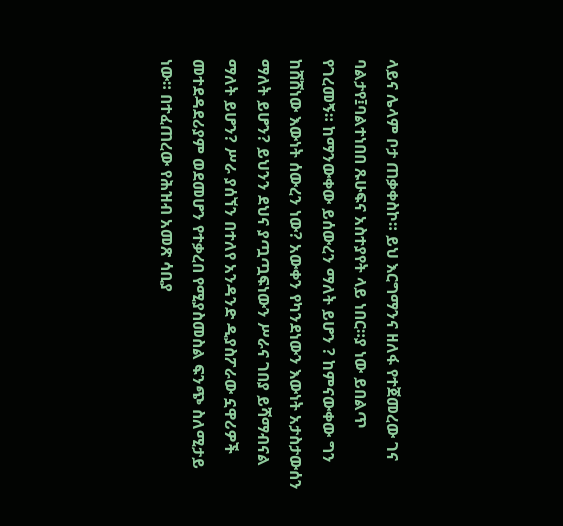ላይና ሌላም ቦታ ጠቃቀስኮ። ይህ እርግማንና ዘለፋ የተጀመረው ገና ባልታየ፤ባልተነበበ ጹሁፍና አስተያየት ላይ ነበር።ያ ነው ይበልጥ የገረመኝ። ከማንውቀው ይሰውረን ማለት ይሆን ? ከምናውቀው ግን ከሸሸነው እውነት ሰውረን ነው? አውቀን የካንደነውን እውነት አታስታውሰን ማለት ይሆን? ይህንን ደህና ያጧጧፍነውን ሥራና ገበያ ይሻማብናል ማለት ይሆን? ሥራ ያሰኘን በተለየ አንዳንድ ዲያስፖራው ኗዋሪዎች መተደዳደሪያም ወደመሆን የተቃረበ የሚያስመስል ፍንጭ ስለሚታይ ነው። በተፈጠረው የሕዝብ አመጽ ሳቢያ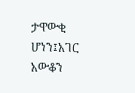ታዋውቂ ሆነን፤አገር አውቆን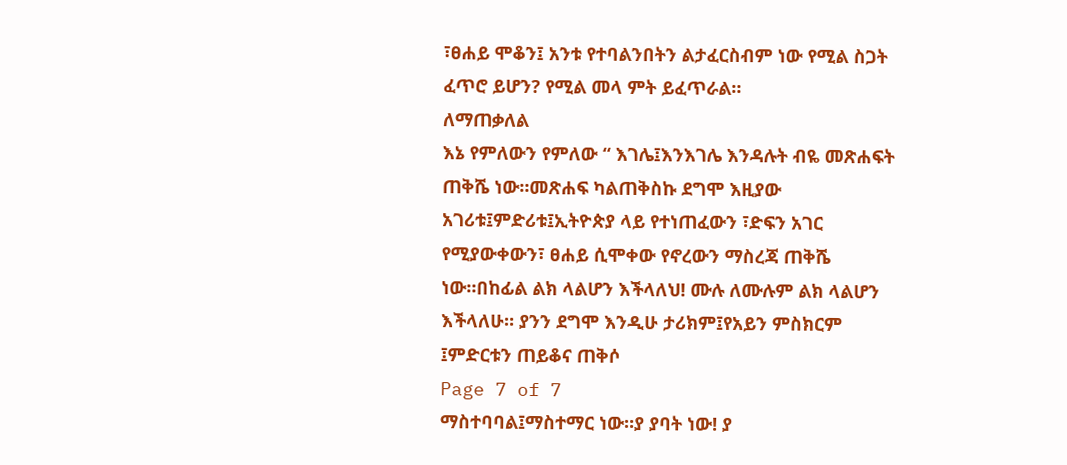፣ፀሐይ ሞቆን፤ አንቱ የተባልንበትን ልታፈርስብም ነው የሚል ስጋት ፈጥሮ ይሆን? የሚል መላ ምት ይፈጥራል።
ለማጠቃለል
እኔ የምለውን የምለው “ እገሌ፤እንእገሌ እንዳሉት ብዬ መጽሐፍት ጠቅሼ ነው።መጽሐፍ ካልጠቅስኩ ደግሞ እዚያው አገሪቱ፤ምድሪቱ፤ኢትዮጵያ ላይ የተነጠፈውን ፣ድፍን አገር የሚያውቀውን፣ ፀሐይ ሲሞቀው የኖረውን ማስረጃ ጠቅሼ ነው።በከፊል ልክ ላልሆን እችላለህ! ሙሉ ለሙሉም ልክ ላልሆን እችላለሁ። ያንን ደግሞ እንዲሁ ታሪክም፤የአይን ምስክርም ፤ምድርቱን ጠይቆና ጠቅሶ
Page 7 of 7
ማስተባባል፤ማስተማር ነው።ያ ያባት ነው! ያ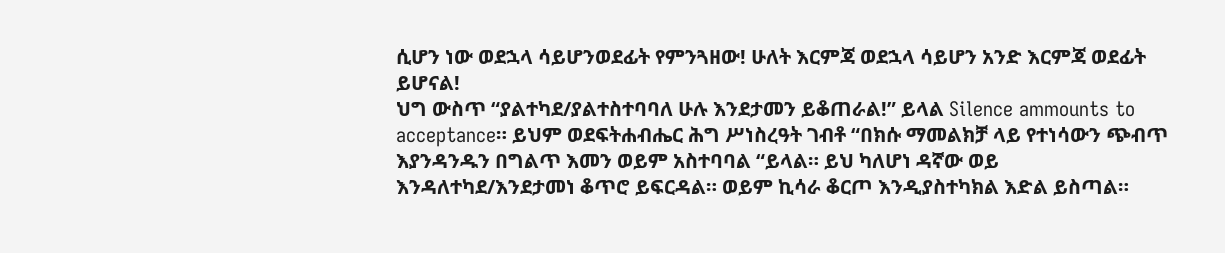ሲሆን ነው ወደኋላ ሳይሆንወደፊት የምንጓዘው! ሁለት እርምጃ ወደኋላ ሳይሆን አንድ እርምጃ ወደፊት ይሆናል!
ህግ ውስጥ “ያልተካደ/ያልተስተባባለ ሁሉ እንደታመን ይቆጠራል!” ይላል Silence ammounts to acceptance። ይህም ወደፍትሐብሔር ሕግ ሥነስረዓት ገብቶ “በክሱ ማመልክቻ ላይ የተነሳውን ጭብጥ እያንዳንዱን በግልጥ እመን ወይም አስተባባል “ይላል። ይህ ካለሆነ ዳኛው ወይ እንዳለተካደ/እንደታመነ ቆጥሮ ይፍርዳል። ወይም ኪሳራ ቆርጦ እንዲያስተካክል እድል ይስጣል።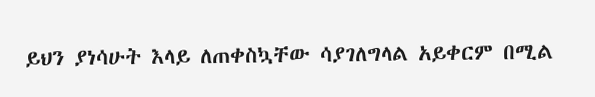ይህን ያነሳሁት እላይ ለጠቀስኳቸው ሳያገለግላል አይቀርም በሚል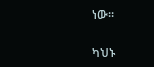ነው።

ካህኑ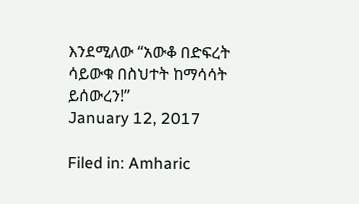እንደሚለው “አውቆ በድፍረት ሳይውቁ በስህተት ከማሳሳት ይሰውረን!”
January 12, 2017

Filed in: Amharic